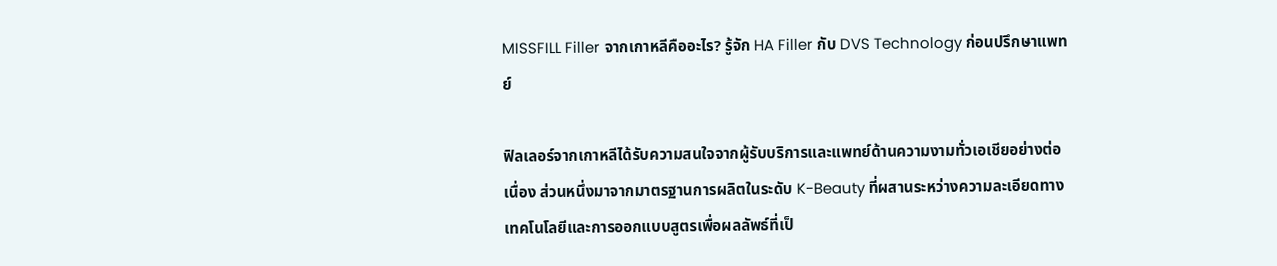MISSFILL Filler จากเกาหลีคืออะไร? รู้จัก HA Filler กับ DVS Technology ก่อนปรึกษาแพทย์

ฟิลเลอร์จากเกาหลีได้รับความสนใจจากผู้รับบริการและแพทย์ด้านความงามทั่วเอเชียอย่างต่อเนื่อง ส่วนหนึ่งมาจากมาตรฐานการผลิตในระดับ K-Beauty ที่ผสานระหว่างความละเอียดทางเทคโนโลยีและการออกแบบสูตรเพื่อผลลัพธ์ที่เป็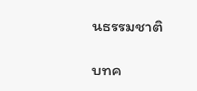นธรรมชาติ

บทค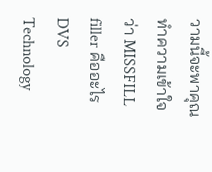วามนี้จะพาคุณทำความเข้าใจว่า MISSFILL filler คืออะไร DVS Technology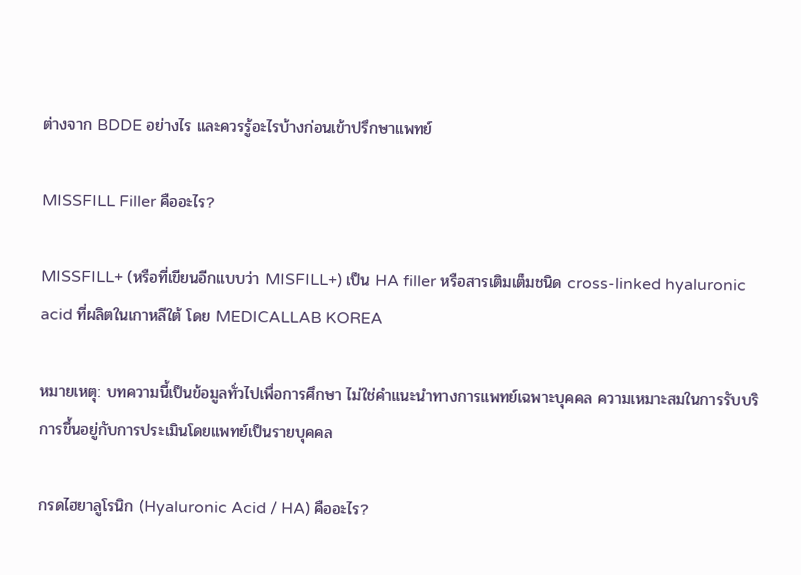ต่างจาก BDDE อย่างไร และควรรู้อะไรบ้างก่อนเข้าปรึกษาแพทย์

MISSFILL Filler คืออะไร?

MISSFILL+ (หรือที่เขียนอีกแบบว่า MISFILL+) เป็น HA filler หรือสารเติมเต็มชนิด cross-linked hyaluronic acid ที่ผลิตในเกาหลีใต้ โดย MEDICALLAB KOREA

หมายเหตุ: บทความนี้เป็นข้อมูลทั่วไปเพื่อการศึกษา ไม่ใช่คำแนะนำทางการแพทย์เฉพาะบุคคล ความเหมาะสมในการรับบริการขึ้นอยู่กับการประเมินโดยแพทย์เป็นรายบุคคล

กรดไฮยาลูโรนิก (Hyaluronic Acid / HA) คืออะไร?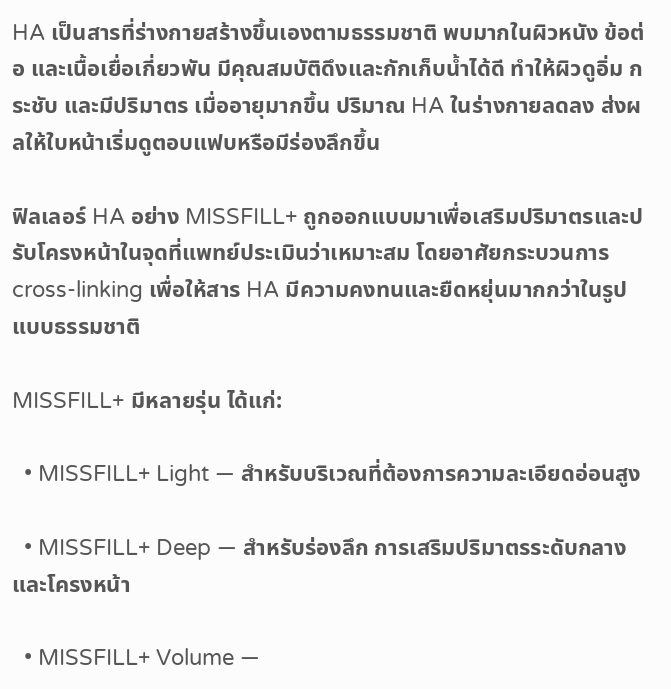HA เป็นสารที่ร่างกายสร้างขึ้นเองตามธรรมชาติ พบมากในผิวหนัง ข้อต่อ และเนื้อเยื่อเกี่ยวพัน มีคุณสมบัติดึงและกักเก็บน้ำได้ดี ทำให้ผิวดูอิ่ม กระชับ และมีปริมาตร เมื่ออายุมากขึ้น ปริมาณ HA ในร่างกายลดลง ส่งผลให้ใบหน้าเริ่มดูตอบแฟบหรือมีร่องลึกขึ้น

ฟิลเลอร์ HA อย่าง MISSFILL+ ถูกออกแบบมาเพื่อเสริมปริมาตรและปรับโครงหน้าในจุดที่แพทย์ประเมินว่าเหมาะสม โดยอาศัยกระบวนการ cross-linking เพื่อให้สาร HA มีความคงทนและยืดหยุ่นมากกว่าในรูปแบบธรรมชาติ

MISSFILL+ มีหลายรุ่น ได้แก่:

  • MISSFILL+ Light — สำหรับบริเวณที่ต้องการความละเอียดอ่อนสูง

  • MISSFILL+ Deep — สำหรับร่องลึก การเสริมปริมาตรระดับกลาง และโครงหน้า

  • MISSFILL+ Volume —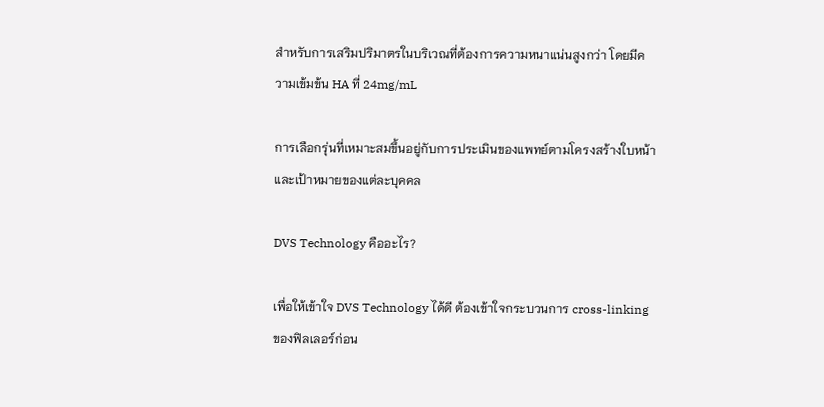สำหรับการเสริมปริมาตรในบริเวณที่ต้องการความหนาแน่นสูงกว่า โดยมีความเข้มข้น HA ที่ 24mg/mL

การเลือกรุ่นที่เหมาะสมขึ้นอยู่กับการประเมินของแพทย์ตามโครงสร้างใบหน้าและเป้าหมายของแต่ละบุคคล

DVS Technology คืออะไร?

เพื่อให้เข้าใจ DVS Technology ได้ดี ต้องเข้าใจกระบวนการ cross-linking ของฟิลเลอร์ก่อน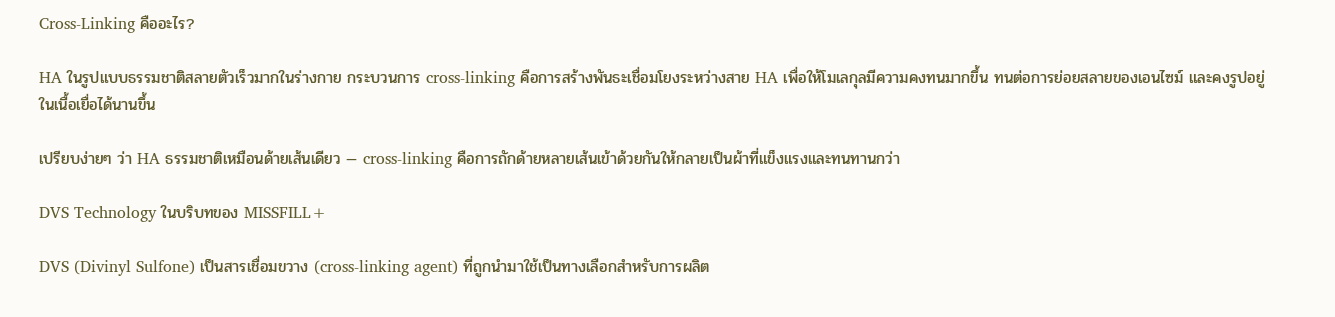Cross-Linking คืออะไร?

HA ในรูปแบบธรรมชาติสลายตัวเร็วมากในร่างกาย กระบวนการ cross-linking คือการสร้างพันธะเชื่อมโยงระหว่างสาย HA เพื่อให้โมเลกุลมีความคงทนมากขึ้น ทนต่อการย่อยสลายของเอนไซม์ และคงรูปอยู่ในเนื้อเยื่อได้นานขึ้น

เปรียบง่ายๆ ว่า HA ธรรมชาติเหมือนด้ายเส้นเดียว — cross-linking คือการถักด้ายหลายเส้นเข้าด้วยกันให้กลายเป็นผ้าที่แข็งแรงและทนทานกว่า

DVS Technology ในบริบทของ MISSFILL+

DVS (Divinyl Sulfone) เป็นสารเชื่อมขวาง (cross-linking agent) ที่ถูกนำมาใช้เป็นทางเลือกสำหรับการผลิต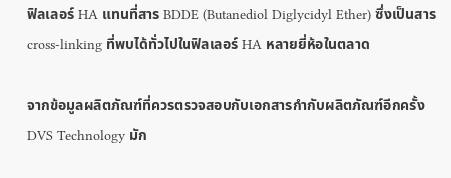ฟิลเลอร์ HA แทนที่สาร BDDE (Butanediol Diglycidyl Ether) ซึ่งเป็นสาร cross-linking ที่พบได้ทั่วไปในฟิลเลอร์ HA หลายยี่ห้อในตลาด

จากข้อมูลผลิตภัณฑ์ที่ควรตรวจสอบกับเอกสารกำกับผลิตภัณฑ์อีกครั้ง DVS Technology มัก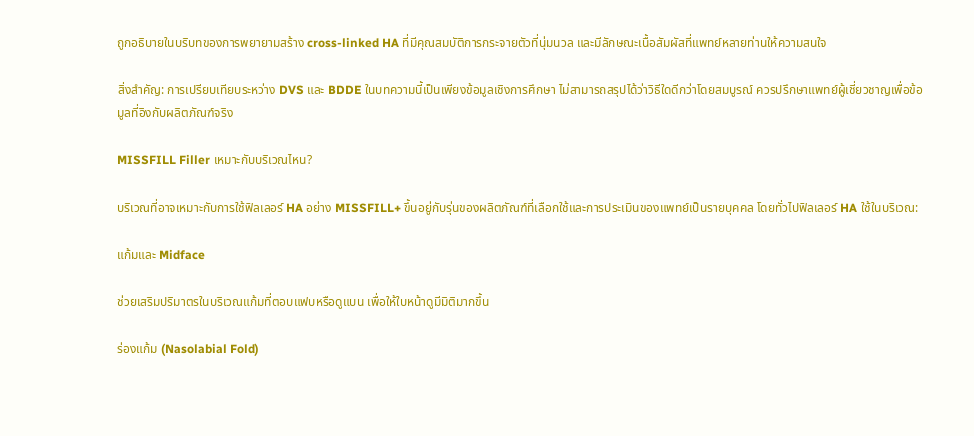ถูกอธิบายในบริบทของการพยายามสร้าง cross-linked HA ที่มีคุณสมบัติการกระจายตัวที่นุ่มนวล และมีลักษณะเนื้อสัมผัสที่แพทย์หลายท่านให้ความสนใจ

สิ่งสำคัญ: การเปรียบเทียบระหว่าง DVS และ BDDE ในบทความนี้เป็นเพียงข้อมูลเชิงการศึกษา ไม่สามารถสรุปได้ว่าวิธีใดดีกว่าโดยสมบูรณ์ ควรปรึกษาแพทย์ผู้เชี่ยวชาญเพื่อข้อมูลที่อิงกับผลิตภัณฑ์จริง

MISSFILL Filler เหมาะกับบริเวณไหน?

บริเวณที่อาจเหมาะกับการใช้ฟิลเลอร์ HA อย่าง MISSFILL+ ขึ้นอยู่กับรุ่นของผลิตภัณฑ์ที่เลือกใช้และการประเมินของแพทย์เป็นรายบุคคล โดยทั่วไปฟิลเลอร์ HA ใช้ในบริเวณ:

แก้มและ Midface

ช่วยเสริมปริมาตรในบริเวณแก้มที่ตอบแฟบหรือดูแบน เพื่อให้ใบหน้าดูมีมิติมากขึ้น

ร่องแก้ม (Nasolabial Fold)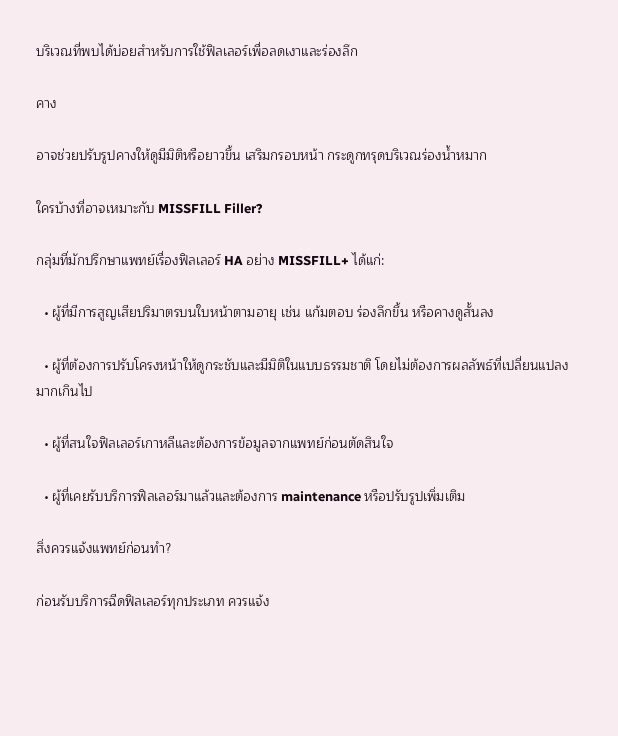บริเวณที่พบได้บ่อยสำหรับการใช้ฟิลเลอร์เพื่อลดเงาและร่องลึก

คาง

อาจช่วยปรับรูปคางให้ดูมีมิติหรือยาวขึ้น เสริมกรอบหน้า กระดูกทรุดบริเวณร่องน้ำหมาก

ใครบ้างที่อาจเหมาะกับ MISSFILL Filler?

กลุ่มที่มักปรึกษาแพทย์เรื่องฟิลเลอร์ HA อย่าง MISSFILL+ ได้แก่:

  • ผู้ที่มีการสูญเสียปริมาตรบนใบหน้าตามอายุ เช่น แก้มตอบ ร่องลึกขึ้น หรือคางดูสั้นลง

  • ผู้ที่ต้องการปรับโครงหน้าให้ดูกระชับและมีมิติในแบบธรรมชาติ โดยไม่ต้องการผลลัพธ์ที่เปลี่ยนแปลงมากเกินไป

  • ผู้ที่สนใจฟิลเลอร์เกาหลีและต้องการข้อมูลจากแพทย์ก่อนตัดสินใจ

  • ผู้ที่เคยรับบริการฟิลเลอร์มาแล้วและต้องการ maintenance หรือปรับรูปเพิ่มเติม

สิ่งควรแจ้งแพทย์ก่อนทำ?

ก่อนรับบริการฉีดฟิลเลอร์ทุกประเภท ควรแจ้ง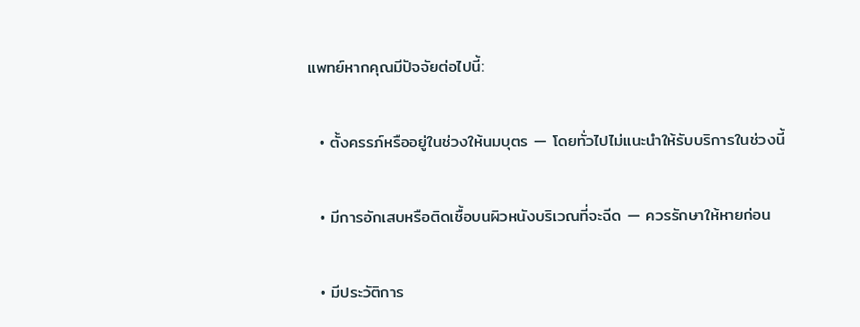แพทย์หากคุณมีปัจจัยต่อไปนี้:

  • ตั้งครรภ์หรืออยู่ในช่วงให้นมบุตร — โดยทั่วไปไม่แนะนำให้รับบริการในช่วงนี้

  • มีการอักเสบหรือติดเชื้อบนผิวหนังบริเวณที่จะฉีด — ควรรักษาให้หายก่อน

  • มีประวัติการ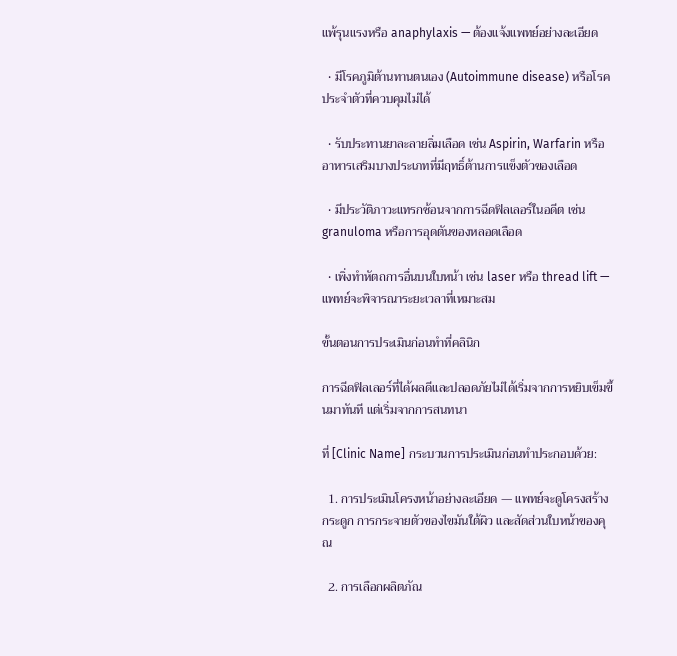แพ้รุนแรงหรือ anaphylaxis — ต้องแจ้งแพทย์อย่างละเอียด

  • มีโรคภูมิต้านทานตนเอง (Autoimmune disease) หรือโรคประจำตัวที่ควบคุมไม่ได้

  • รับประทานยาละลายลิ่มเลือด เช่น Aspirin, Warfarin หรืออาหารเสริมบางประเภทที่มีฤทธิ์ต้านการแข็งตัวของเลือด

  • มีประวัติภาวะแทรกซ้อนจากการฉีดฟิลเลอร์ในอดีต เช่น granuloma หรือการอุดตันของหลอดเลือด

  • เพิ่งทำหัตถการอื่นบนใบหน้า เช่น laser หรือ thread lift — แพทย์จะพิจารณาระยะเวลาที่เหมาะสม

ขั้นตอนการประเมินก่อนทำที่คลินิก

การฉีดฟิลเลอร์ที่ได้ผลดีและปลอดภัยไม่ได้เริ่มจากการหยิบเข็มขึ้นมาทันที แต่เริ่มจากการสนทนา

ที่ [Clinic Name] กระบวนการประเมินก่อนทำประกอบด้วย:

  1. การประเมินโครงหน้าอย่างละเอียด — แพทย์จะดูโครงสร้างกระดูก การกระจายตัวของไขมันใต้ผิว และสัดส่วนใบหน้าของคุณ

  2. การเลือกผลิตภัณ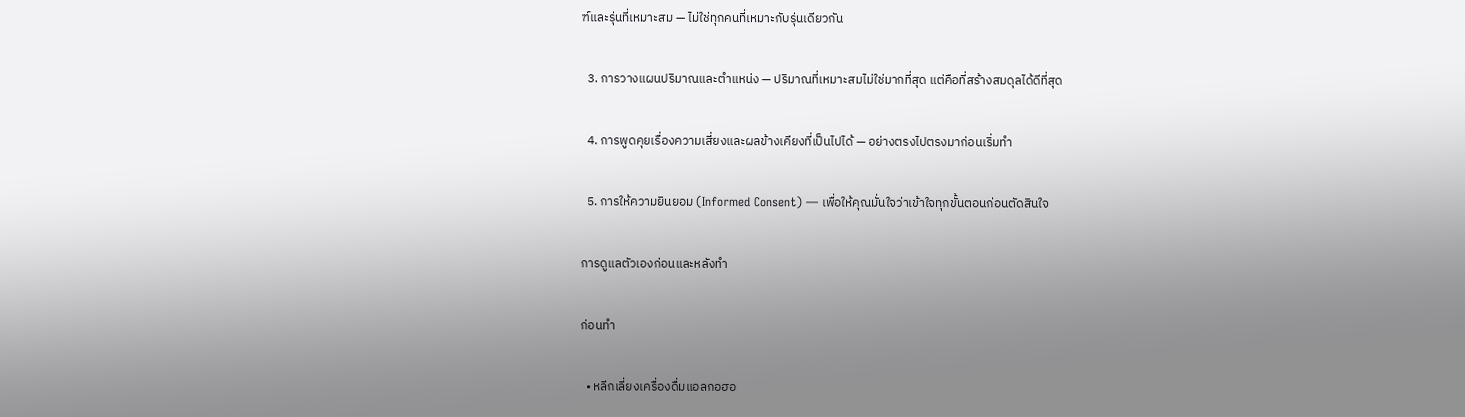ฑ์และรุ่นที่เหมาะสม — ไม่ใช่ทุกคนที่เหมาะกับรุ่นเดียวกัน

  3. การวางแผนปริมาณและตำแหน่ง — ปริมาณที่เหมาะสมไม่ใช่มากที่สุด แต่คือที่สร้างสมดุลได้ดีที่สุด

  4. การพูดคุยเรื่องความเสี่ยงและผลข้างเคียงที่เป็นไปได้ — อย่างตรงไปตรงมาก่อนเริ่มทำ

  5. การให้ความยินยอม (Informed Consent) — เพื่อให้คุณมั่นใจว่าเข้าใจทุกขั้นตอนก่อนตัดสินใจ

การดูแลตัวเองก่อนและหลังทำ

ก่อนทำ

  • หลีกเลี่ยงเครื่องดื่มแอลกอฮอ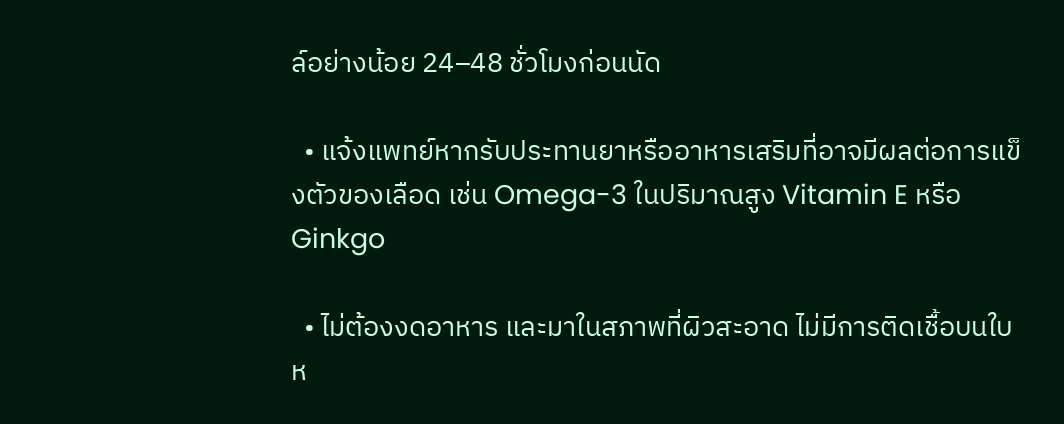ล์อย่างน้อย 24–48 ชั่วโมงก่อนนัด

  • แจ้งแพทย์หากรับประทานยาหรืออาหารเสริมที่อาจมีผลต่อการแข็งตัวของเลือด เช่น Omega-3 ในปริมาณสูง Vitamin E หรือ Ginkgo

  • ไม่ต้องงดอาหาร และมาในสภาพที่ผิวสะอาด ไม่มีการติดเชื้อบนใบห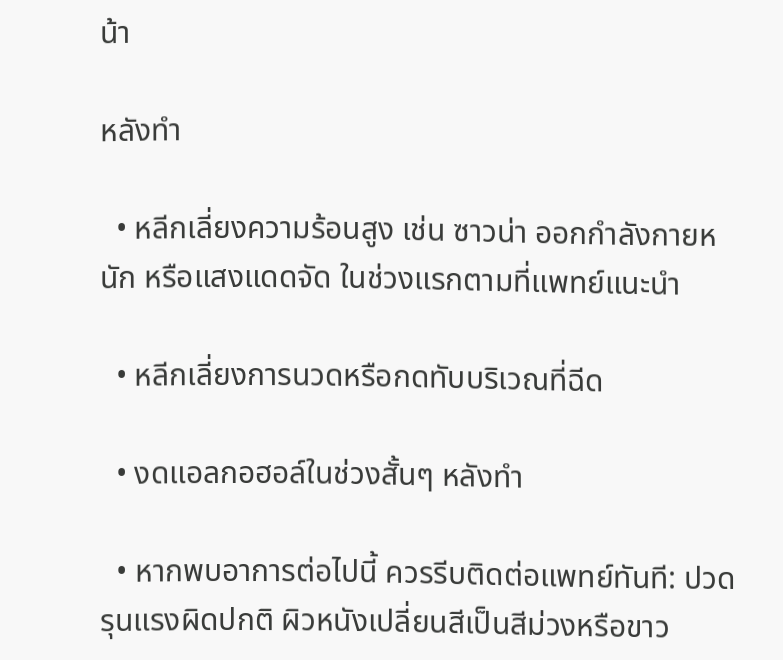น้า

หลังทำ

  • หลีกเลี่ยงความร้อนสูง เช่น ซาวน่า ออกกำลังกายหนัก หรือแสงแดดจัด ในช่วงแรกตามที่แพทย์แนะนำ

  • หลีกเลี่ยงการนวดหรือกดทับบริเวณที่ฉีด

  • งดแอลกอฮอล์ในช่วงสั้นๆ หลังทำ

  • หากพบอาการต่อไปนี้ ควรรีบติดต่อแพทย์ทันที: ปวดรุนแรงผิดปกติ ผิวหนังเปลี่ยนสีเป็นสีม่วงหรือขาว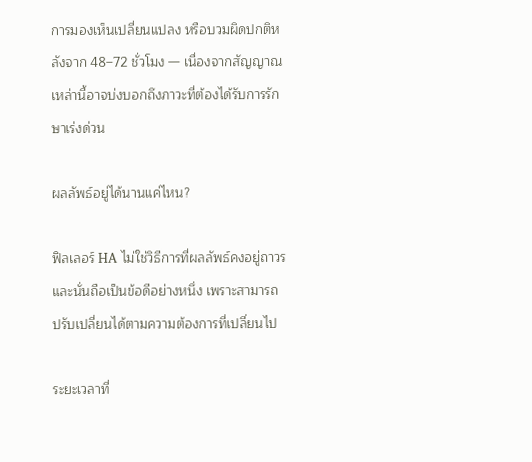การมองเห็นเปลี่ยนแปลง หรือบวมผิดปกติหลังจาก 48–72 ชั่วโมง — เนื่องจากสัญญาณเหล่านี้อาจบ่งบอกถึงภาวะที่ต้องได้รับการรักษาเร่งด่วน

ผลลัพธ์อยู่ได้นานแค่ไหน?

ฟิลเลอร์ HA ไม่ใช่วิธีการที่ผลลัพธ์คงอยู่ถาวร และนั่นถือเป็นข้อดีอย่างหนึ่ง เพราะสามารถปรับเปลี่ยนได้ตามความต้องการที่เปลี่ยนไป

ระยะเวลาที่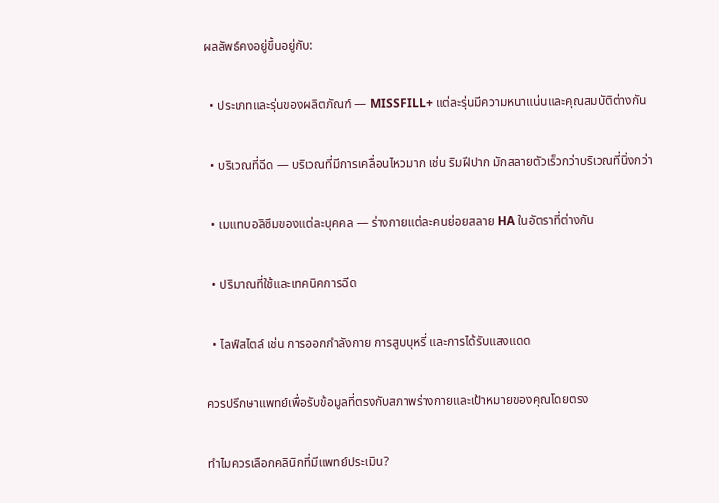ผลลัพธ์คงอยู่ขึ้นอยู่กับ:

  • ประเภทและรุ่นของผลิตภัณฑ์ — MISSFILL+ แต่ละรุ่นมีความหนาแน่นและคุณสมบัติต่างกัน

  • บริเวณที่ฉีด — บริเวณที่มีการเคลื่อนไหวมาก เช่น ริมฝีปาก มักสลายตัวเร็วกว่าบริเวณที่นิ่งกว่า

  • เมแทบอลิซึมของแต่ละบุคคล — ร่างกายแต่ละคนย่อยสลาย HA ในอัตราที่ต่างกัน

  • ปริมาณที่ใช้และเทคนิคการฉีด

  • ไลฟ์สไตล์ เช่น การออกกำลังกาย การสูบบุหรี่ และการได้รับแสงแดด

ควรปรึกษาแพทย์เพื่อรับข้อมูลที่ตรงกับสภาพร่างกายและเป้าหมายของคุณโดยตรง

ทำไมควรเลือกคลินิกที่มีแพทย์ประเมิน?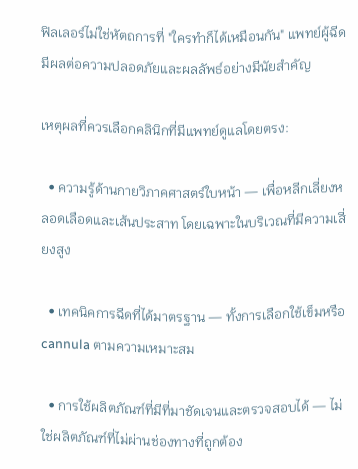ฟิลเลอร์ไม่ใช่หัตถการที่ "ใครทำก็ได้เหมือนกัน" แพทย์ผู้ฉีดมีผลต่อความปลอดภัยและผลลัพธ์อย่างมีนัยสำคัญ

เหตุผลที่ควรเลือกคลินิกที่มีแพทย์ดูแลโดยตรง:

  • ความรู้ด้านกายวิภาคศาสตร์ใบหน้า — เพื่อหลีกเลี่ยงหลอดเลือดและเส้นประสาท โดยเฉพาะในบริเวณที่มีความเสี่ยงสูง

  • เทคนิคการฉีดที่ได้มาตรฐาน — ทั้งการเลือกใช้เข็มหรือ cannula ตามความเหมาะสม

  • การใช้ผลิตภัณฑ์ที่มีที่มาชัดเจนและตรวจสอบได้ — ไม่ใช่ผลิตภัณฑ์ที่ไม่ผ่านช่องทางที่ถูกต้อง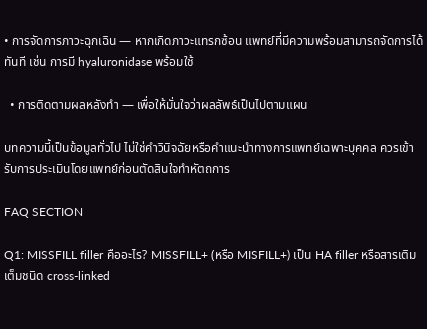• การจัดการภาวะฉุกเฉิน — หากเกิดภาวะแทรกซ้อน แพทย์ที่มีความพร้อมสามารถจัดการได้ทันที เช่น การมี hyaluronidase พร้อมใช้

  • การติดตามผลหลังทำ — เพื่อให้มั่นใจว่าผลลัพธ์เป็นไปตามแผน

บทความนี้เป็นข้อมูลทั่วไป ไม่ใช่คำวินิจฉัยหรือคำแนะนำทางการแพทย์เฉพาะบุคคล ควรเข้ารับการประเมินโดยแพทย์ก่อนตัดสินใจทำหัตถการ

FAQ SECTION

Q1: MISSFILL filler คืออะไร? MISSFILL+ (หรือ MISFILL+) เป็น HA filler หรือสารเติมเต็มชนิด cross-linked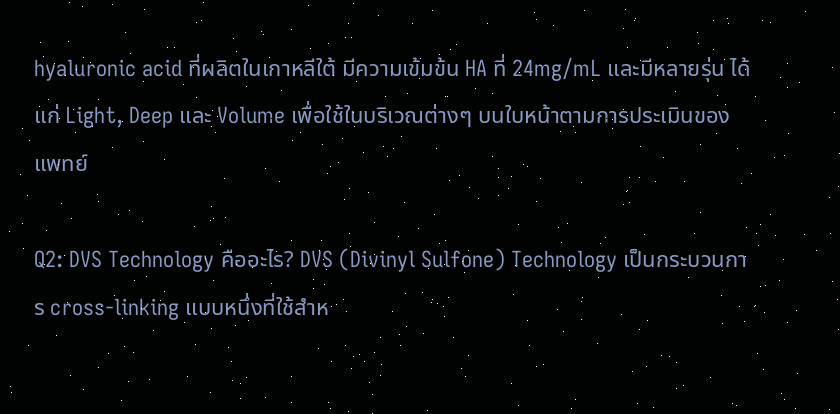hyaluronic acid ที่ผลิตในเกาหลีใต้ มีความเข้มข้น HA ที่ 24mg/mL และมีหลายรุ่น ได้แก่ Light, Deep และ Volume เพื่อใช้ในบริเวณต่างๆ บนใบหน้าตามการประเมินของแพทย์

Q2: DVS Technology คืออะไร? DVS (Divinyl Sulfone) Technology เป็นกระบวนการ cross-linking แบบหนึ่งที่ใช้สำห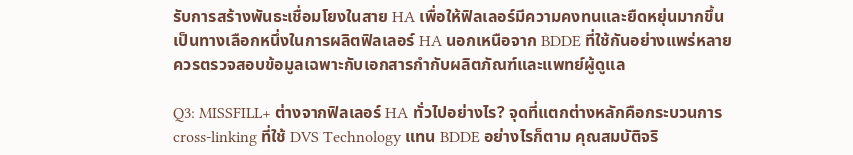รับการสร้างพันธะเชื่อมโยงในสาย HA เพื่อให้ฟิลเลอร์มีความคงทนและยืดหยุ่นมากขึ้น เป็นทางเลือกหนึ่งในการผลิตฟิลเลอร์ HA นอกเหนือจาก BDDE ที่ใช้กันอย่างแพร่หลาย ควรตรวจสอบข้อมูลเฉพาะกับเอกสารกำกับผลิตภัณฑ์และแพทย์ผู้ดูแล

Q3: MISSFILL+ ต่างจากฟิลเลอร์ HA ทั่วไปอย่างไร? จุดที่แตกต่างหลักคือกระบวนการ cross-linking ที่ใช้ DVS Technology แทน BDDE อย่างไรก็ตาม คุณสมบัติจริ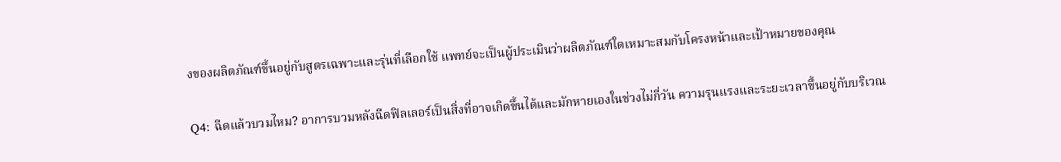งของผลิตภัณฑ์ขึ้นอยู่กับสูตรเฉพาะและรุ่นที่เลือกใช้ แพทย์จะเป็นผู้ประเมินว่าผลิตภัณฑ์ใดเหมาะสมกับโครงหน้าและเป้าหมายของคุณ

Q4: ฉีดแล้วบวมไหม? อาการบวมหลังฉีดฟิลเลอร์เป็นสิ่งที่อาจเกิดขึ้นได้และมักหายเองในช่วงไม่กี่วัน ความรุนแรงและระยะเวลาขึ้นอยู่กับบริเวณ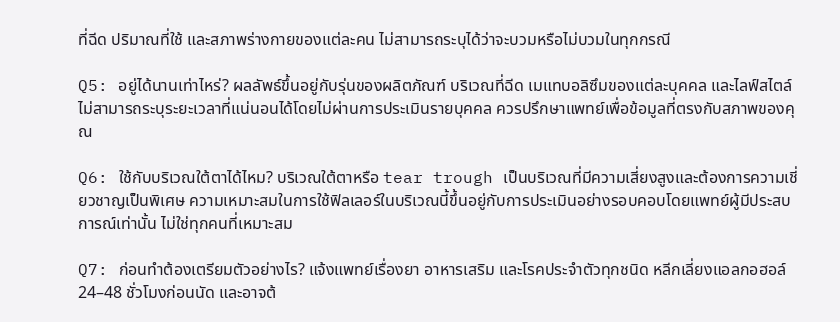ที่ฉีด ปริมาณที่ใช้ และสภาพร่างกายของแต่ละคน ไม่สามารถระบุได้ว่าจะบวมหรือไม่บวมในทุกกรณี

Q5: อยู่ได้นานเท่าไหร่? ผลลัพธ์ขึ้นอยู่กับรุ่นของผลิตภัณฑ์ บริเวณที่ฉีด เมแทบอลิซึมของแต่ละบุคคล และไลฟ์สไตล์ ไม่สามารถระบุระยะเวลาที่แน่นอนได้โดยไม่ผ่านการประเมินรายบุคคล ควรปรึกษาแพทย์เพื่อข้อมูลที่ตรงกับสภาพของคุณ

Q6: ใช้กับบริเวณใต้ตาได้ไหม? บริเวณใต้ตาหรือ tear trough เป็นบริเวณที่มีความเสี่ยงสูงและต้องการความเชี่ยวชาญเป็นพิเศษ ความเหมาะสมในการใช้ฟิลเลอร์ในบริเวณนี้ขึ้นอยู่กับการประเมินอย่างรอบคอบโดยแพทย์ผู้มีประสบการณ์เท่านั้น ไม่ใช่ทุกคนที่เหมาะสม

Q7: ก่อนทำต้องเตรียมตัวอย่างไร? แจ้งแพทย์เรื่องยา อาหารเสริม และโรคประจำตัวทุกชนิด หลีกเลี่ยงแอลกอฮอล์ 24–48 ชั่วโมงก่อนนัด และอาจต้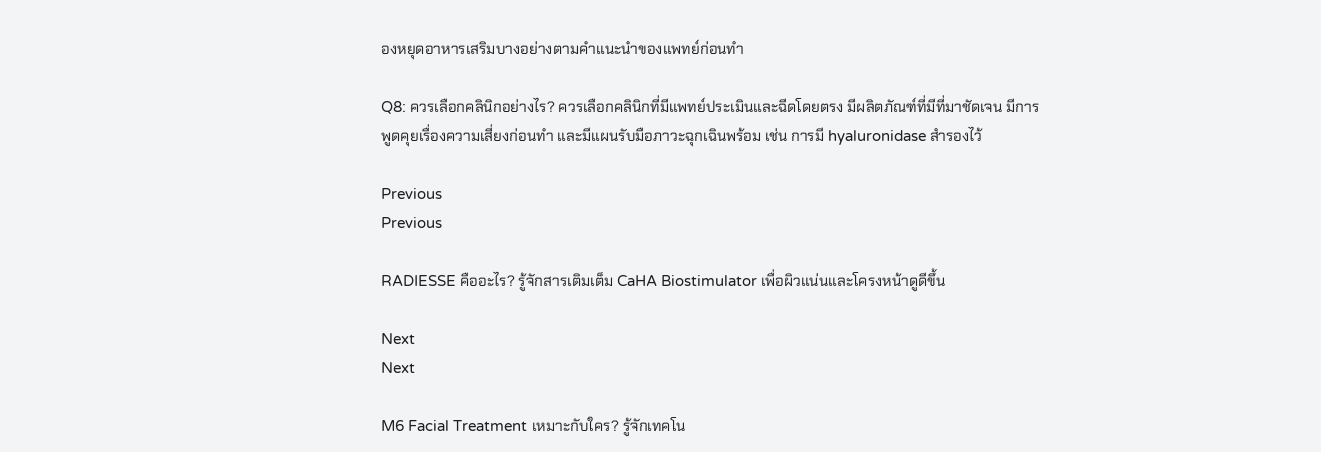องหยุดอาหารเสริมบางอย่างตามคำแนะนำของแพทย์ก่อนทำ

Q8: ควรเลือกคลินิกอย่างไร? ควรเลือกคลินิกที่มีแพทย์ประเมินและฉีดโดยตรง มีผลิตภัณฑ์ที่มีที่มาชัดเจน มีการพูดคุยเรื่องความเสี่ยงก่อนทำ และมีแผนรับมือภาวะฉุกเฉินพร้อม เช่น การมี hyaluronidase สำรองไว้

Previous
Previous

RADIESSE คืออะไร? รู้จักสารเติมเต็ม CaHA Biostimulator เพื่อผิวแน่นและโครงหน้าดูดีขึ้น

Next
Next

M6 Facial Treatment เหมาะกับใคร? รู้จักเทคโน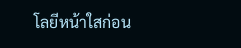โลยีหน้าใสก่อน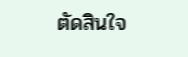ตัดสินใจ